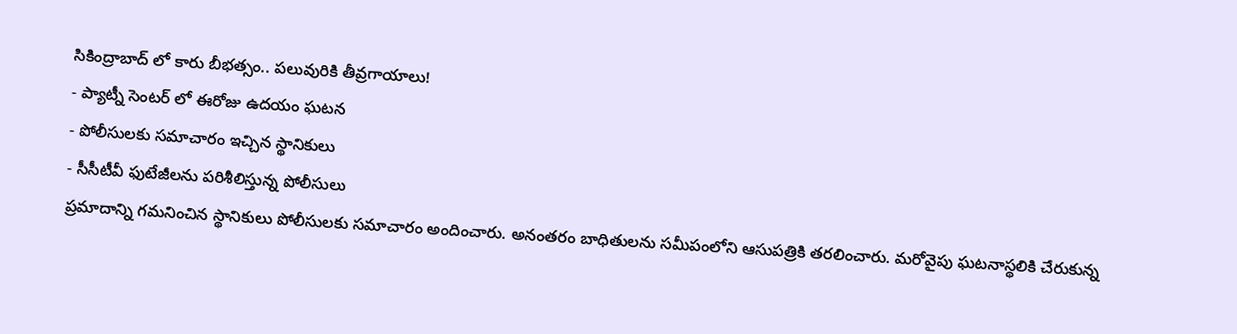సికింద్రాబాద్ లో కారు బీభత్సం.. పలువురికి తీవ్రగాయాలు!
- ప్యాట్నీ సెంటర్ లో ఈరోజు ఉదయం ఘటన
- పోలీసులకు సమాచారం ఇచ్చిన స్థానికులు
- సీసీటీవీ ఫుటేజీలను పరిశీలిస్తున్న పోలీసులు
ప్రమాదాన్ని గమనించిన స్థానికులు పోలీసులకు సమాచారం అందించారు. అనంతరం బాధితులను సమీపంలోని ఆసుపత్రికి తరలించారు. మరోవైపు ఘటనాస్థలికి చేరుకున్న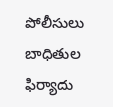పోలీసులు బాధితుల ఫిర్యాదు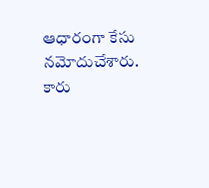ఆధారంగా కేసు నమోదుచేశారు. కారు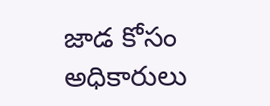జాడ కోసం అధికారులు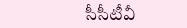సీసీటీవీ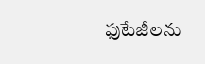ఫుటేజీలను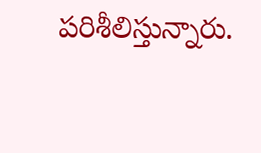పరిశీలిస్తున్నారు.